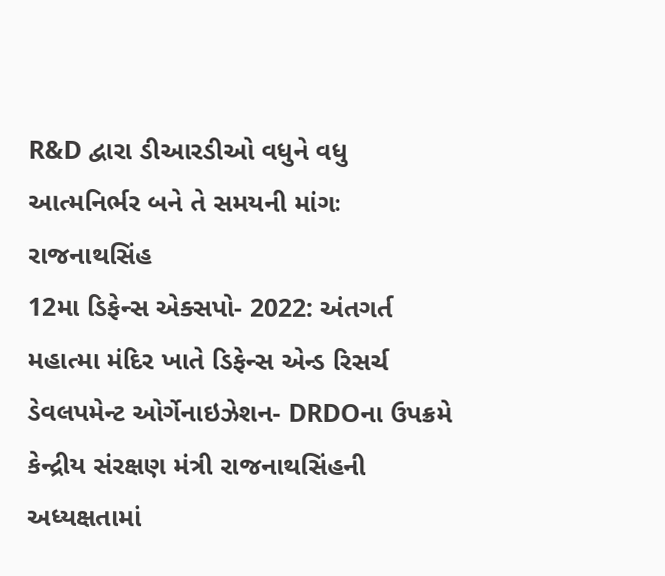R&D દ્વારા ડીઆરડીઓ વધુને વધુ આત્મનિર્ભર બને તે સમયની માંગઃ રાજનાથસિંહ
12મા ડિફેન્સ એક્સપો- 2022: અંતગર્ત મહાત્મા મંદિર ખાતે ડિફેન્સ એન્ડ રિસર્ચ ડેવલપમેન્ટ ઓર્ગેનાઇઝેશન- DRDOના ઉપક્રમે કેન્દ્રીય સંરક્ષણ મંત્રી રાજનાથસિંહની અધ્યક્ષતામાં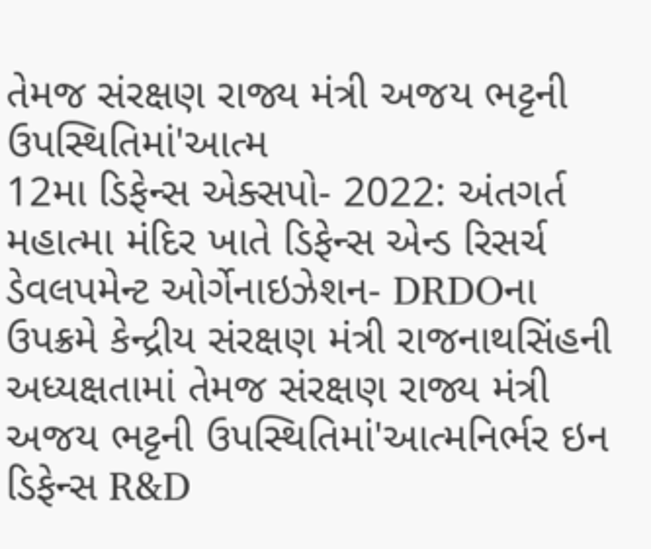તેમજ સંરક્ષણ રાજ્ય મંત્રી અજય ભટ્ટની ઉપસ્થિતિમાં'આત્મ
12મા ડિફેન્સ એક્સપો- 2022: અંતગર્ત મહાત્મા મંદિર ખાતે ડિફેન્સ એન્ડ રિસર્ચ ડેવલપમેન્ટ ઓર્ગેનાઇઝેશન- DRDOના ઉપક્રમે કેન્દ્રીય સંરક્ષણ મંત્રી રાજનાથસિંહની અધ્યક્ષતામાં તેમજ સંરક્ષણ રાજ્ય મંત્રી અજય ભટ્ટની ઉપસ્થિતિમાં'આત્મનિર્ભર ઇન ડિફેન્સ R&D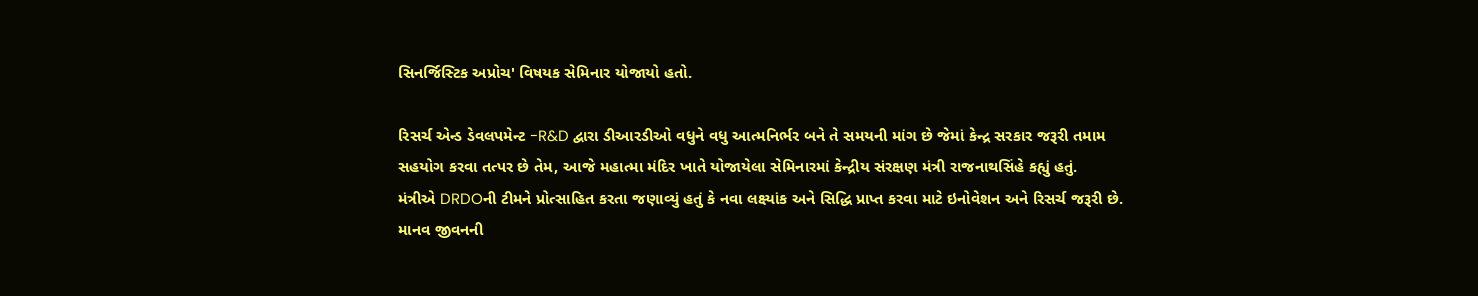સિનર્જિસ્ટિક અપ્રોચ' વિષયક સેમિનાર યોજાયો હતો.

રિસર્ચ એન્ડ ડેવલપમેન્ટ -R&D દ્વારા ડીઆરડીઓ વધુને વધુ આત્મનિર્ભર બને તે સમયની માંગ છે જેમાં કેન્દ્ર સરકાર જરૂરી તમામ સહયોગ કરવા તત્પર છે તેમ, આજે મહાત્મા મંદિર ખાતે યોજાયેલા સેમિનારમાં કેન્દ્રીય સંરક્ષણ મંત્રી રાજનાથસિંહે કહ્યું હતું.
મંત્રીએ DRDOની ટીમને પ્રોત્સાહિત કરતા જણાવ્યું હતું કે નવા લક્ષ્યાંક અને સિદ્ધિ પ્રાપ્ત કરવા માટે ઇનોવેશન અને રિસર્ચ જરૂરી છે. માનવ જીવનની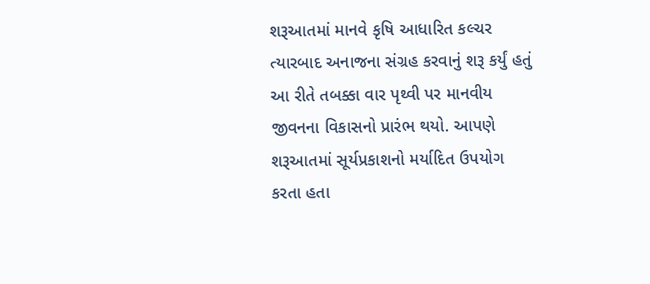શરૂઆતમાં માનવે કૃષિ આધારિત કલ્ચર ત્યારબાદ અનાજના સંગ્રહ કરવાનું શરૂ કર્યું હતું આ રીતે તબક્કા વાર પૃથ્વી પર માનવીય જીવનના વિકાસનો પ્રારંભ થયો. આપણે શરૂઆતમાં સૂર્યપ્રકાશનો મર્યાદિત ઉપયોગ કરતા હતા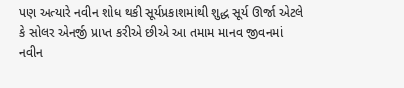પણ અત્યારે નવીન શોધ થકી સૂર્યપ્રકાશમાંથી શુદ્ધ સૂર્ય ઊર્જા એટલે કે સોલર એનર્જી પ્રાપ્ત કરીએ છીએ આ તમામ માનવ જીવનમાં નવીન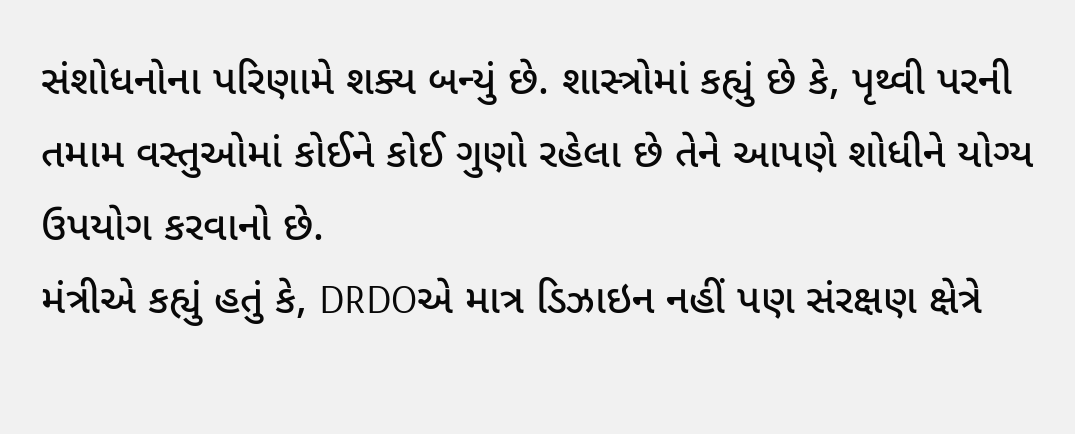સંશોધનોના પરિણામે શક્ય બન્યું છે. શાસ્ત્રોમાં કહ્યું છે કે, પૃથ્વી પરની તમામ વસ્તુઓમાં કોઈને કોઈ ગુણો રહેલા છે તેને આપણે શોધીને યોગ્ય ઉપયોગ કરવાનો છે.
મંત્રીએ કહ્યું હતું કે, DRDOએ માત્ર ડિઝાઇન નહીં પણ સંરક્ષણ ક્ષેત્રે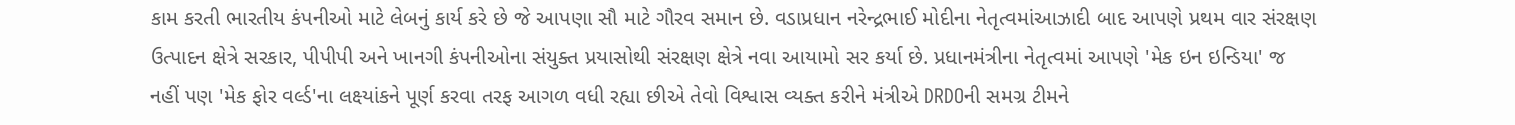કામ કરતી ભારતીય કંપનીઓ માટે લેબનું કાર્ય કરે છે જે આપણા સૌ માટે ગૌરવ સમાન છે. વડાપ્રધાન નરેન્દ્રભાઈ મોદીના નેતૃત્વમાંઆઝાદી બાદ આપણે પ્રથમ વાર સંરક્ષણ ઉત્પાદન ક્ષેત્રે સરકાર, પીપીપી અને ખાનગી કંપનીઓના સંયુક્ત પ્રયાસોથી સંરક્ષણ ક્ષેત્રે નવા આયામો સર કર્યા છે. પ્રધાનમંત્રીના નેતૃત્વમાં આપણે 'મેક ઇન ઇન્ડિયા' જ નહીં પણ 'મેક ફોર વર્લ્ડ'ના લક્ષ્યાંકને પૂર્ણ કરવા તરફ આગળ વધી રહ્યા છીએ તેવો વિશ્વાસ વ્યક્ત કરીને મંત્રીએ DRDOની સમગ્ર ટીમને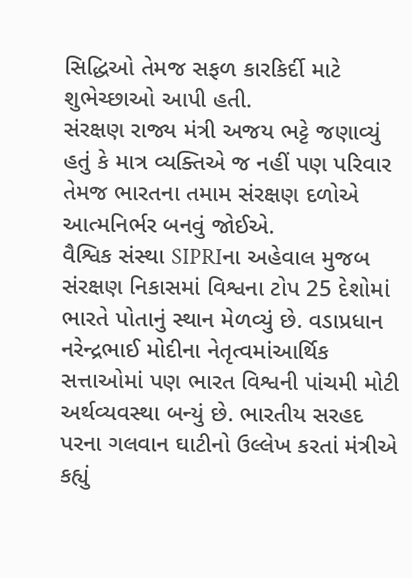સિદ્ધિઓ તેમજ સફળ કારકિર્દી માટે શુભેચ્છાઓ આપી હતી.
સંરક્ષણ રાજ્ય મંત્રી અજય ભટ્ટે જણાવ્યું હતું કે માત્ર વ્યક્તિએ જ નહીં પણ પરિવાર તેમજ ભારતના તમામ સંરક્ષણ દળોએ આત્મનિર્ભર બનવું જોઈએ.
વૈશ્વિક સંસ્થા SIPRIના અહેવાલ મુજબ સંરક્ષણ નિકાસમાં વિશ્વના ટોપ 25 દેશોમાં ભારતે પોતાનું સ્થાન મેળવ્યું છે. વડાપ્રધાન નરેન્દ્રભાઈ મોદીના નેતૃત્વમાંઆર્થિક સત્તાઓમાં પણ ભારત વિશ્વની પાંચમી મોટી અર્થવ્યવસ્થા બન્યું છે. ભારતીય સરહદ પરના ગલવાન ઘાટીનો ઉલ્લેખ કરતાં મંત્રીએ કહ્યું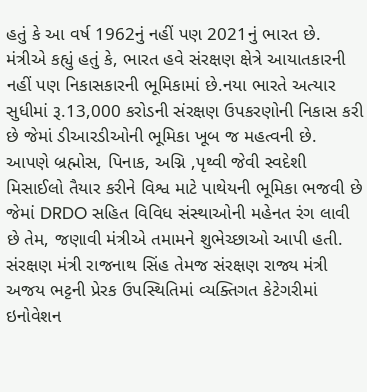હતું કે આ વર્ષ 1962નું નહીં પણ 2021નું ભારત છે.
મંત્રીએ કહ્યું હતું કે, ભારત હવે સંરક્ષણ ક્ષેત્રે આયાતકારની નહીં પણ નિકાસકારની ભૂમિકામાં છે.નયા ભારતે અત્યાર સુધીમાં રૂ.13,000 કરોડની સંરક્ષણ ઉપકરણોની નિકાસ કરી છે જેમાં ડીઆરડીઓની ભૂમિકા ખૂબ જ મહત્વની છે. આપણે બ્રહ્મોસ, પિનાક, અગ્નિ ,પૃથ્વી જેવી સ્વદેશી મિસાઈલો તૈયાર કરીને વિશ્વ માટે પાથેયની ભૂમિકા ભજવી છે જેમાં DRDO સહિત વિવિધ સંસ્થાઓની મહેનત રંગ લાવી છે તેમ, જણાવી મંત્રીએ તમામને શુભેચ્છાઓ આપી હતી.
સંરક્ષણ મંત્રી રાજનાથ સિંહ તેમજ સંરક્ષણ રાજ્ય મંત્રી અજય ભટ્ટની પ્રેરક ઉપસ્થિતિમાં વ્યક્તિગત કેટેગરીમાં ઇનોવેશન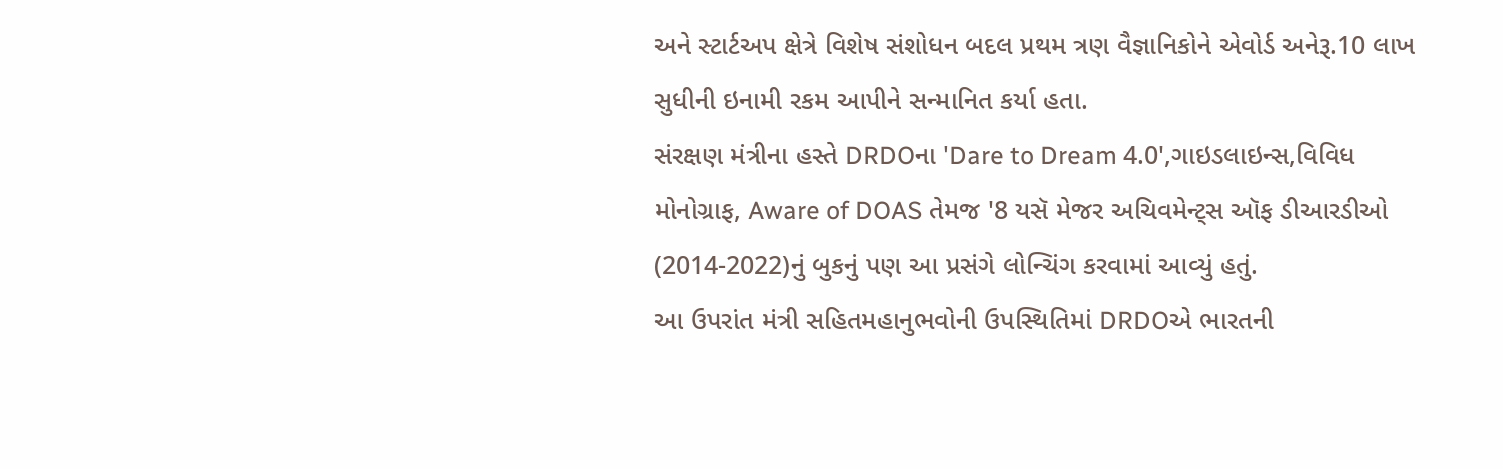અને સ્ટાર્ટઅપ ક્ષેત્રે વિશેષ સંશોધન બદલ પ્રથમ ત્રણ વૈજ્ઞાનિકોને એવોર્ડ અનેરૂ.10 લાખ સુધીની ઇનામી રકમ આપીને સન્માનિત કર્યા હતા.
સંરક્ષણ મંત્રીના હસ્તે DRDOના 'Dare to Dream 4.0',ગાઇડલાઇન્સ,વિવિધ મોનોગ્રાફ, Aware of DOAS તેમજ '8 યસૅ મેજર અચિવમેન્ટ્સ ઑફ ડીઆરડીઓ (2014-2022)નું બુકનું પણ આ પ્રસંગે લોન્ચિંગ કરવામાં આવ્યું હતું.
આ ઉપરાંત મંત્રી સહિતમહાનુભવોની ઉપસ્થિતિમાં DRDOએ ભારતની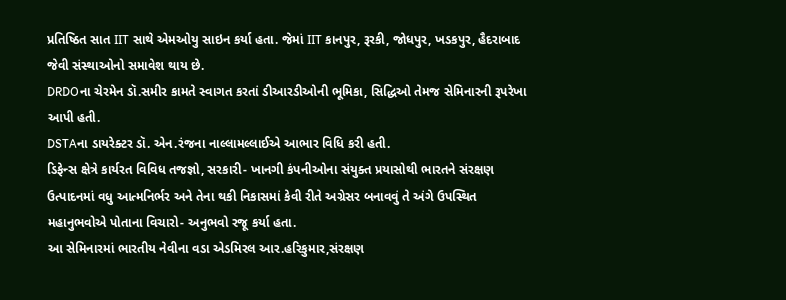પ્રતિષ્ઠિત સાત IIT સાથે એમઓયુ સાઇન કર્યા હતા. જેમાં IIT કાનપુર, રૂરકી, જોધપુર, ખડકપુર, હૈદરાબાદ જેવી સંસ્થાઓનો સમાવેશ થાય છે.
DRDOના ચેરમેન ડૉ.સમીર કામતે સ્વાગત કરતાં ડીઆરડીઓની ભૂમિકા, સિદ્ધિઓ તેમજ સેમિનારની રૂપરેખા આપી હતી.
DSTAના ડાયરેક્ટર ડૉ. એન.રંજના નાલ્લામલ્લાઈએ આભાર વિધિ કરી હતી.
ડિફેન્સ ક્ષેત્રે કાર્યરત વિવિધ તજજ્ઞો, સરકારી- ખાનગી કંપનીઓના સંયુક્ત પ્રયાસોથી ભારતને સંરક્ષણ ઉત્પાદનમાં વધુ આત્મનિર્ભર અને તેના થકી નિકાસમાં કેવી રીતે અગ્રેસર બનાવવું તે અંગે ઉપસ્થિત મહાનુભવોએ પોતાના વિચારો- અનુભવો રજૂ કર્યા હતા.
આ સેમિનારમાં ભારતીય નેવીના વડા એડમિરલ આર.હરિકુમાર,સંરક્ષણ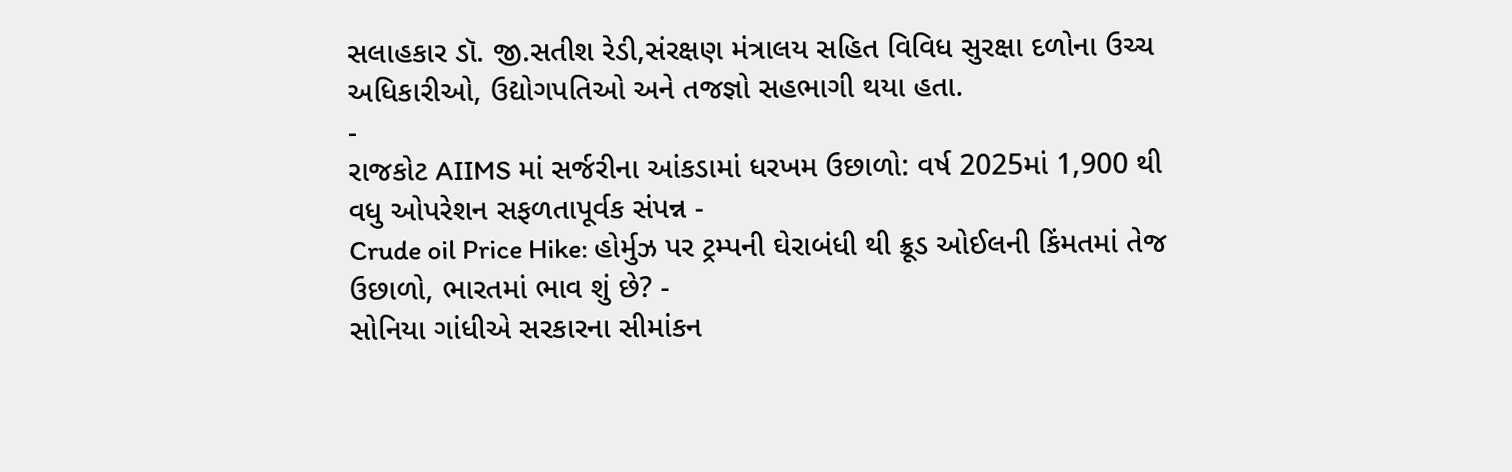સલાહકાર ડૉ. જી.સતીશ રેડી,સંરક્ષણ મંત્રાલય સહિત વિવિધ સુરક્ષા દળોના ઉચ્ચ અધિકારીઓ, ઉદ્યોગપતિઓ અને તજજ્ઞો સહભાગી થયા હતા.
-
રાજકોટ AIIMS માં સર્જરીના આંકડામાં ધરખમ ઉછાળો: વર્ષ 2025માં 1,900 થી વધુ ઓપરેશન સફળતાપૂર્વક સંપન્ન -
Crude oil Price Hike: હોર્મુઝ પર ટ્રમ્પની ઘેરાબંધી થી ક્રૂડ ઓઈલની કિંમતમાં તેજ ઉછાળો, ભારતમાં ભાવ શું છે? -
સોનિયા ગાંધીએ સરકારના સીમાંકન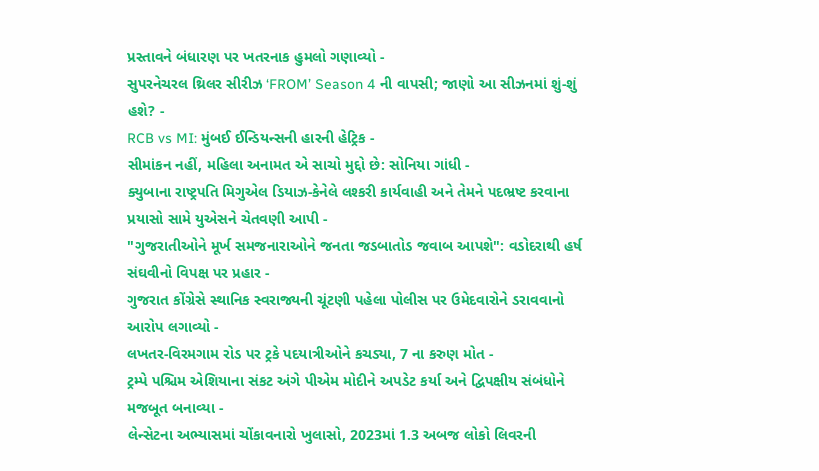પ્રસ્તાવને બંધારણ પર ખતરનાક હુમલો ગણાવ્યો -
સુપરનેચરલ થ્રિલર સીરીઝ ‘FROM’ Season 4 ની વાપસી; જાણો આ સીઝનમાં શું-શું હશે? -
RCB vs MI: મુંબઈ ઈન્ડિયન્સની હારની હેટ્રિક -
સીમાંકન નહીં, મહિલા અનામત એ સાચો મુદ્દો છે: સોનિયા ગાંધી -
ક્યુબાના રાષ્ટ્રપતિ મિગુએલ ડિયાઝ-કેનેલે લશ્કરી કાર્યવાહી અને તેમને પદભ્રષ્ટ કરવાના પ્રયાસો સામે યુએસને ચેતવણી આપી -
"ગુજરાતીઓને મૂર્ખ સમજનારાઓને જનતા જડબાતોડ જવાબ આપશે": વડોદરાથી હર્ષ સંઘવીનો વિપક્ષ પર પ્રહાર -
ગુજરાત કોંગ્રેસે સ્થાનિક સ્વરાજ્યની ચૂંટણી પહેલા પોલીસ પર ઉમેદવારોને ડરાવવાનો આરોપ લગાવ્યો -
લખતર-વિરમગામ રોડ પર ટ્રકે પદયાત્રીઓને કચડ્યા, 7 ના કરુણ મોત -
ટ્રમ્પે પશ્ચિમ એશિયાના સંકટ અંગે પીએમ મોદીને અપડેટ કર્યા અને દ્વિપક્ષીય સંબંધોને મજબૂત બનાવ્યા -
લેન્સેટના અભ્યાસમાં ચોંકાવનારો ખુલાસો, 2023માં 1.3 અબજ લોકો લિવરની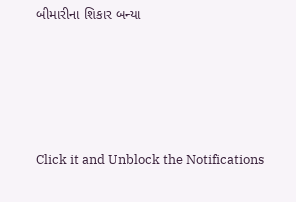બીમારીના શિકાર બન્યા






Click it and Unblock the Notifications